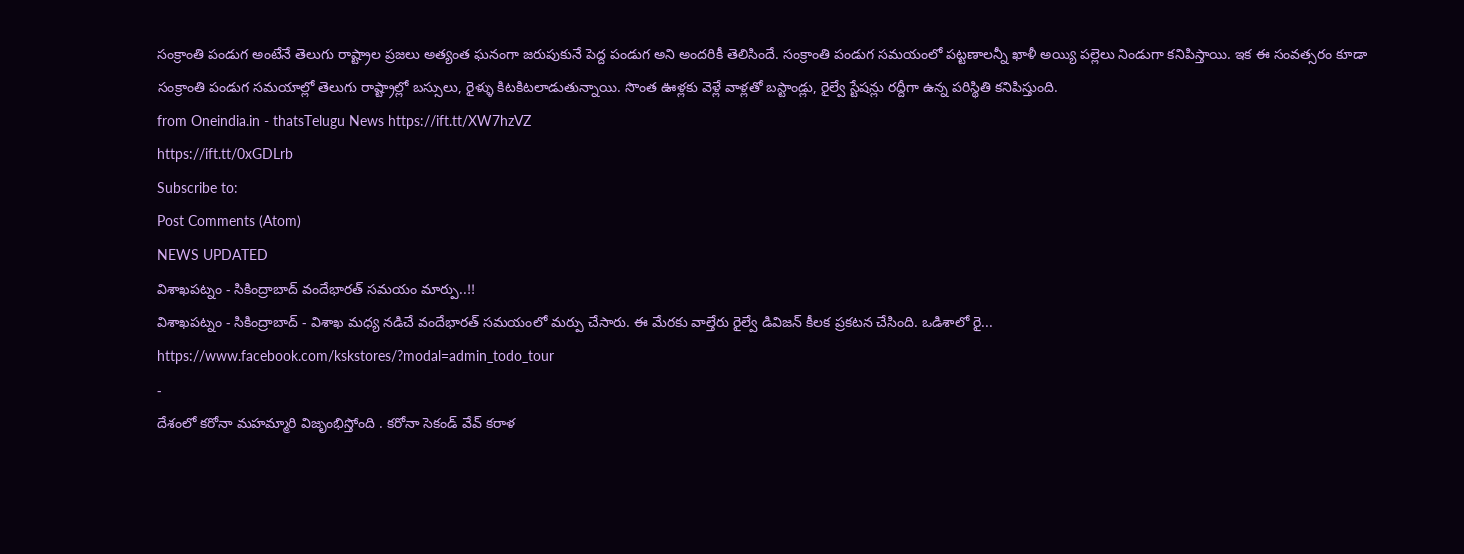సంక్రాంతి పండుగ అంటేనే తెలుగు రాష్ట్రాల ప్రజలు అత్యంత ఘనంగా జరుపుకునే పెద్ద పండుగ అని అందరికీ తెలిసిందే. సంక్రాంతి పండుగ సమయంలో పట్టణాలన్నీ ఖాళీ అయ్యి పల్లెలు నిండుగా కనిపిస్తాయి. ఇక ఈ సంవత్సరం కూడా సంక్రాంతి పండుగ సమయాల్లో తెలుగు రాష్ట్రాల్లో బస్సులు, రైళ్ళు కిటకిటలాడుతున్నాయి. సొంత ఊళ్లకు వెళ్లే వాళ్లతో బస్టాండ్లు, రైల్వే స్టేషన్లు రద్దీగా ఉన్న పరిస్థితి కనిపిస్తుంది.
from Oneindia.in - thatsTelugu News https://ift.tt/XW7hzVZ
https://ift.tt/0xGDLrb
Subscribe to:
Post Comments (Atom)
NEWS UPDATED
విశాఖపట్నం - సికింద్రాబాద్ వందేభారత్ సమయం మార్పు..!!
విశాఖపట్నం - సికింద్రాబాద్ - విశాఖ మధ్య నడిచే వందేభారత్ సమయంలో మర్పు చేసారు. ఈ మేరకు వాల్తేరు రైల్వే డివిజన్ కీలక ప్రకటన చేసింది. ఒడిశాలో రై...
https://www.facebook.com/kskstores/?modal=admin_todo_tour
-
దేశంలో కరోనా మహమ్మారి విజృంభిస్తోంది . కరోనా సెకండ్ వేవ్ కరాళ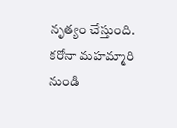నృత్యం చేస్తుంది. కరోనా మహమ్మారి నుండి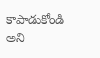కాపాడుకోండి అని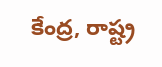కేంద్ర, రాష్ట్ర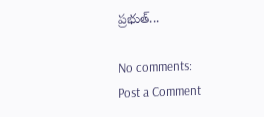ప్రభుత్...

No comments:
Post a Comment